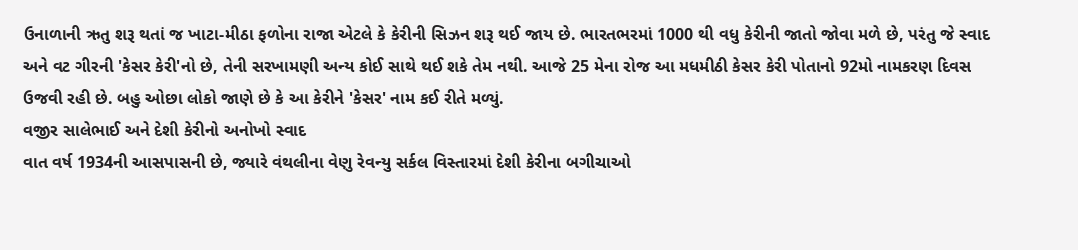ઉનાળાની ઋતુ શરૂ થતાં જ ખાટા-મીઠા ફળોના રાજા એટલે કે કેરીની સિઝન શરૂ થઈ જાય છે. ભારતભરમાં 1000 થી વધુ કેરીની જાતો જોવા મળે છે, પરંતુ જે સ્વાદ અને વટ ગીરની 'કેસર કેરી'નો છે, તેની સરખામણી અન્ય કોઈ સાથે થઈ શકે તેમ નથી. આજે 25 મેના રોજ આ મધમીઠી કેસર કેરી પોતાનો 92મો નામકરણ દિવસ ઉજવી રહી છે. બહુ ઓછા લોકો જાણે છે કે આ કેરીને 'કેસર' નામ કઈ રીતે મળ્યું.
વજીર સાલેભાઈ અને દેશી કેરીનો અનોખો સ્વાદ
વાત વર્ષ 1934ની આસપાસની છે, જ્યારે વંથલીના વેણુ રેવન્યુ સર્કલ વિસ્તારમાં દેશી કેરીના બગીચાઓ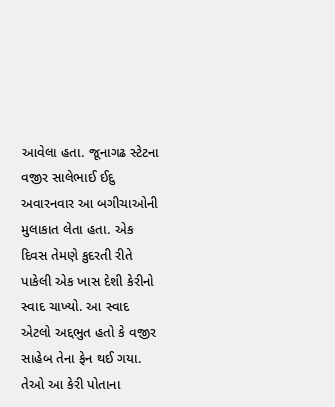આવેલા હતા. જૂનાગઢ સ્ટેટના વજીર સાલેભાઈ ઈદુ અવારનવાર આ બગીચાઓની મુલાકાત લેતા હતા. એક દિવસ તેમણે કુદરતી રીતે પાકેલી એક ખાસ દેશી કેરીનો સ્વાદ ચાખ્યો. આ સ્વાદ એટલો અદ્દભુત હતો કે વજીર સાહેબ તેના ફેન થઈ ગયા. તેઓ આ કેરી પોતાના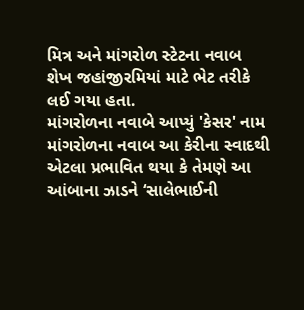મિત્ર અને માંગરોળ સ્ટેટના નવાબ શેખ જહાંજીરમિયાં માટે ભેટ તરીકે લઈ ગયા હતા.
માંગરોળના નવાબે આપ્યું 'કેસર' નામ
માંગરોળના નવાબ આ કેરીના સ્વાદથી એટલા પ્રભાવિત થયા કે તેમણે આ આંબાના ઝાડને ‘સાલેભાઈની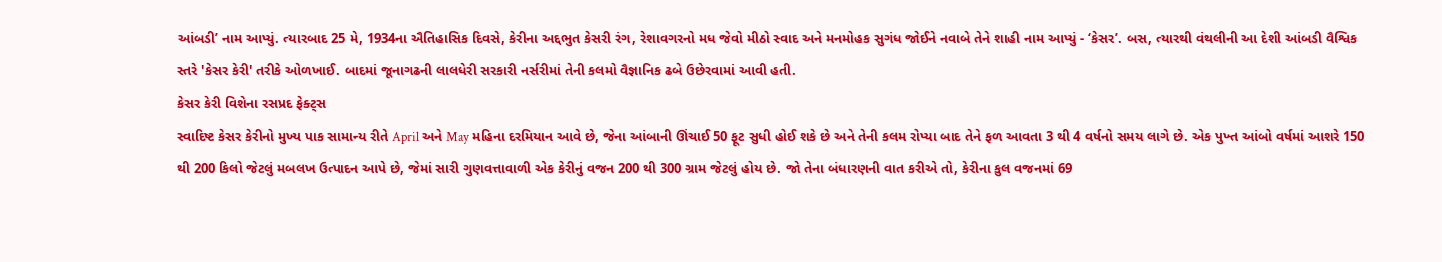આંબડી’ નામ આપ્યું. ત્યારબાદ 25 મે, 1934ના ઐતિહાસિક દિવસે, કેરીના અદ્દભુત કેસરી રંગ, રેશાવગરનો મધ જેવો મીઠો સ્વાદ અને મનમોહક સુગંધ જોઈને નવાબે તેને શાહી નામ આપ્યું - ‘કેસર’. બસ, ત્યારથી વંથલીની આ દેશી આંબડી વૈશ્વિક સ્તરે 'કેસર કેરી' તરીકે ઓળખાઈ. બાદમાં જૂનાગઢની લાલધેરી સરકારી નર્સરીમાં તેની કલમો વૈજ્ઞાનિક ઢબે ઉછેરવામાં આવી હતી.
કેસર કેરી વિશેના રસપ્રદ ફેક્ટ્સ
સ્વાદિષ્ટ કેસર કેરીનો મુખ્ય પાક સામાન્ય રીતે April અને May મહિના દરમિયાન આવે છે, જેના આંબાની ઊંચાઈ 50 ફૂટ સુધી હોઈ શકે છે અને તેની કલમ રોપ્યા બાદ તેને ફળ આવતા 3 થી 4 વર્ષનો સમય લાગે છે. એક પુખ્ત આંબો વર્ષમાં આશરે 150 થી 200 કિલો જેટલું મબલખ ઉત્પાદન આપે છે, જેમાં સારી ગુણવત્તાવાળી એક કેરીનું વજન 200 થી 300 ગ્રામ જેટલું હોય છે. જો તેના બંધારણની વાત કરીએ તો, કેરીના કુલ વજનમાં 69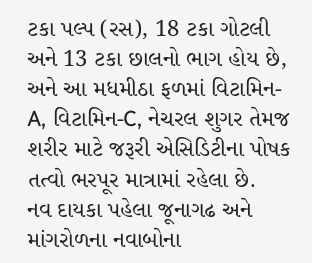ટકા પલ્પ (રસ), 18 ટકા ગોટલી અને 13 ટકા છાલનો ભાગ હોય છે, અને આ મધમીઠા ફળમાં વિટામિન-A, વિટામિન-C, નેચરલ શુગર તેમજ શરીર માટે જરૂરી એસિડિટીના પોષક તત્વો ભરપૂર માત્રામાં રહેલા છે.
નવ દાયકા પહેલા જૂનાગઢ અને માંગરોળના નવાબોના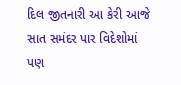દિલ જીતનારી આ કેરી આજે સાત સમંદર પાર વિદેશોમાં પણ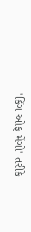'કિંગ ઓફ મેંગો' તરીકે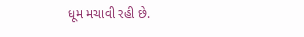ધૂમ મચાવી રહી છે.